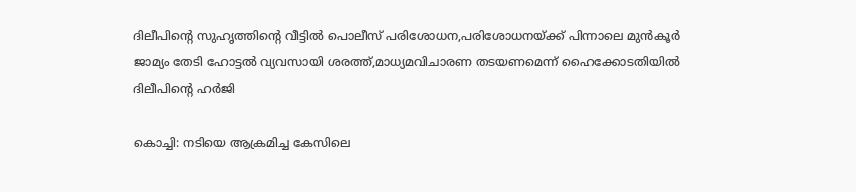ദിലീപിന്റെ സുഹൃത്തിന്റെ വീട്ടില്‍ പൊലീസ് പരിശോധന,പരിശോധനയ്ക്ക് പിന്നാലെ മുന്‍കൂര്‍ ജാമ്യം തേടി ഹോട്ടല്‍ വ്യവസായി ശരത്ത്,മാധ്യമവിചാരണ തടയണമെന്ന് ഹൈക്കോടതിയില്‍ ദിലീപിന്റെ ഹര്‍ജി

കൊച്ചി: നടിയെ ആക്രമിച്ച കേസിലെ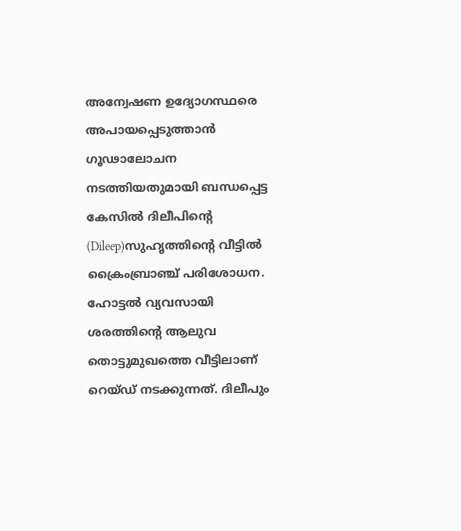അന്വേഷണ ഉദ്യോഗസ്ഥരെ അപായപ്പെടുത്താന്‍ ഗൂഢാലോചന നടത്തിയതുമായി ബന്ധപ്പെട്ട കേസില്‍ ദിലീപിന്റെ (Dileep)സുഹൃത്തിന്റെ വീട്ടില്‍ ക്രൈംബ്രാഞ്ച് പരിശോധന. ഹോട്ടല്‍ വ്യവസായി ശരത്തിന്റെ ആലുവ തൊട്ടുമുഖത്തെ വീട്ടിലാണ് റെയ്ഡ് നടക്കുന്നത്. ദിലീപും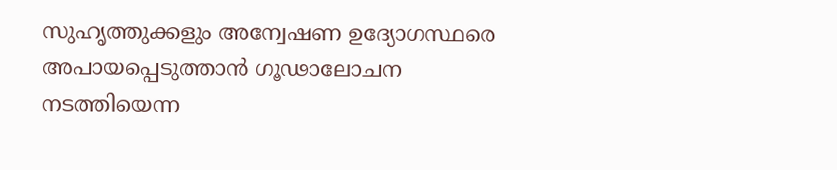സുഹൃത്തുക്കളും അന്വേഷണ ഉദ്യോഗസ്ഥരെ അപായപ്പെടുത്താന്‍ ഗൂഢാലോചന നടത്തിയെന്ന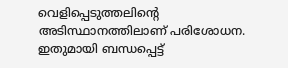വെളിപ്പെടുത്തലിന്റെ അടിസ്ഥാനത്തിലാണ് പരിശോധന. ഇതുമായി ബന്ധപ്പെട്ട്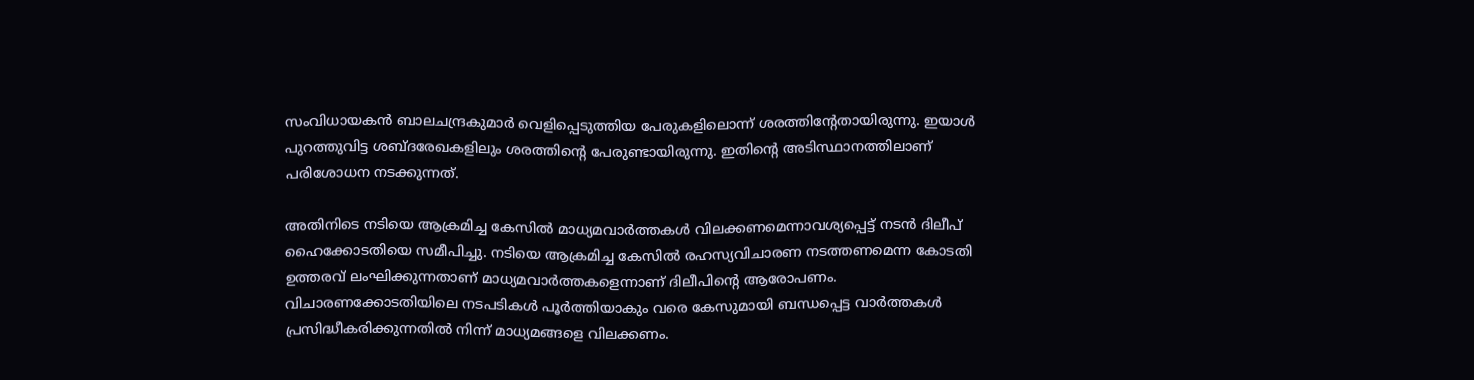സംവിധായകന്‍ ബാലചന്ദ്രകുമാര്‍ വെളിപ്പെടുത്തിയ പേരുകളിലൊന്ന് ശരത്തിന്റേതായിരുന്നു. ഇയാള്‍ പുറത്തുവിട്ട ശബ്ദരേഖകളിലും ശരത്തിന്റെ പേരുണ്ടായിരുന്നു. ഇതിന്റെ അടിസ്ഥാനത്തിലാണ് പരിശോധന നടക്കുന്നത്.

അതിനിടെ നടിയെ ആക്രമിച്ച കേസില്‍ മാധ്യമവാര്‍ത്തകള്‍ വിലക്കണമെന്നാവശ്യപ്പെട്ട് നടന്‍ ദിലീപ് ഹൈക്കോടതിയെ സമീപിച്ചു. നടിയെ ആക്രമിച്ച കേസില്‍ രഹസ്യവിചാരണ നടത്തണമെന്ന കോടതി ഉത്തരവ് ലംഘിക്കുന്നതാണ് മാധ്യമവാര്‍ത്തകളെന്നാണ് ദിലീപിന്റെ ആരോപണം. വിചാരണക്കോടതിയിലെ നടപടികള്‍ പൂര്‍ത്തിയാകും വരെ കേസുമായി ബന്ധപ്പെട്ട വാര്‍ത്തകള്‍ പ്രസിദ്ധീകരിക്കുന്നതില്‍ നിന്ന് മാധ്യമങ്ങളെ വിലക്കണം.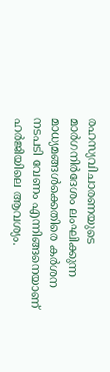രഹസ്യവിചാരണയുടെ മാര്‍ഗനിര്‍ദേശം ലംഘിക്കുന്ന മാധ്യമങ്ങള്‍ക്കെതിരെ കര്‍ശന നടപടി വേണം എന്നിങ്ങനെയാണ് ഹര്‍ജിയിലെ ആവശ്യം.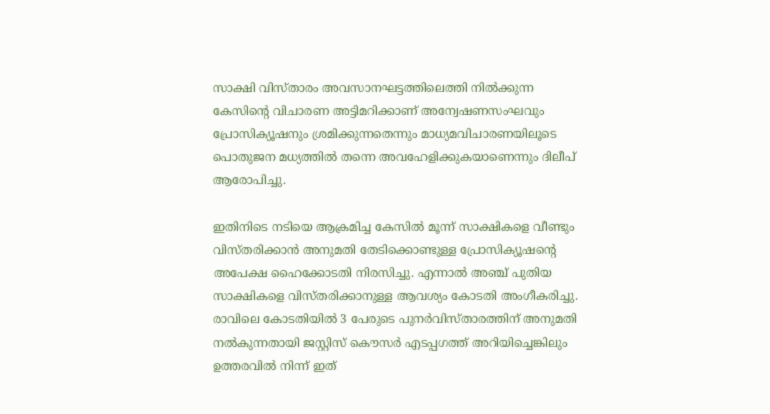സാക്ഷി വിസ്താരം അവസാനഘട്ടത്തിലെത്തി നില്‍ക്കുന്ന കേസിന്റെ വിചാരണ അട്ടിമറിക്കാണ് അന്വേഷണസംഘവും പ്രോസിക്യൂഷനും ശ്രമിക്കുന്നതെന്നും മാധ്യമവിചാരണയിലൂടെ പൊതുജന മധ്യത്തില്‍ തന്നെ അവഹേളിക്കുകയാണെന്നും ദിലീപ് ആരോപിച്ചു.

ഇതിനിടെ നടിയെ ആക്രമിച്ച കേസില്‍ മൂന്ന് സാക്ഷികളെ വീണ്ടും വിസ്തരിക്കാന്‍ അനുമതി തേടിക്കൊണ്ടുള്ള പ്രോസിക്യൂഷന്റെ അപേക്ഷ ഹൈക്കോടതി നിരസിച്ചു. എന്നാല്‍ അഞ്ച് പുതിയ സാക്ഷികളെ വിസ്തരിക്കാനുള്ള ആവശ്യം കോടതി അംഗീകരിച്ചു. രാവിലെ കോടതിയില്‍ 3 പേരുടെ പുനര്‍വിസ്താരത്തിന് അനുമതി നല്‍കുന്നതായി ജസ്റ്റിസ് കൌസര്‍ എടപ്പഗത്ത് അറിയിച്ചെങ്കിലും ഉത്തരവില്‍ നിന്ന് ഇത്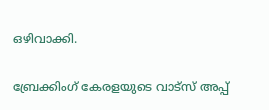ഒഴിവാക്കി.

ബ്രേക്കിംഗ് കേരളയുടെ വാട്സ് അപ്പ്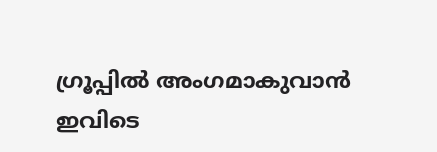ഗ്രൂപ്പിൽ അംഗമാകുവാൻ ഇവിടെ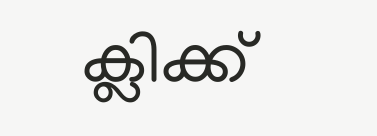ക്ലിക്ക്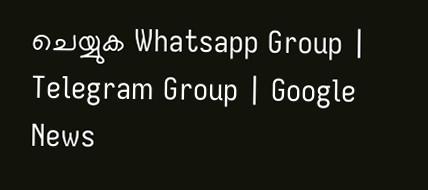ചെയ്യുക Whatsapp Group | Telegram Group | Google News